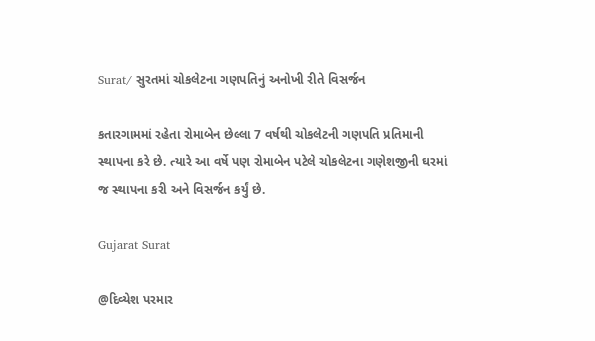Surat/ સુરતમાં ચોકલેટના ગણપતિનું અનોખી રીતે વિસર્જન

કતારગામમાં રહેતા રોમાબેન છેલ્લા 7 વર્ષથી ચોકલેટની ગણપતિ પ્રતિમાની સ્થાપના કરે છે. ત્યારે આ વર્ષે પણ રોમાબેન પટેલે ચોકલેટના ગણેશજીની ઘરમાં જ સ્થાપના કરી અને વિસર્જન કર્યું છે.

Gujarat Surat

@દિવ્યેશ પરમાર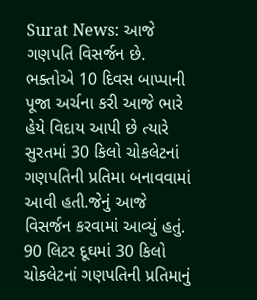Surat News: આજે ગણપતિ વિસર્જન છે. ભક્તોએ 10 દિવસ બાપ્પાની પૂજા અર્ચના કરી આજે ભારે હેયે વિદાય આપી છે ત્યારે સુરતમાં 30 કિલો ચોકલેટનાં ગણપતિની પ્રતિમા બનાવવામાં આવી હતી.જેનું આજે વિસર્જન કરવામાં આવ્યું હતું. 90 લિટર દૂઘમાં 30 કિલો ચોકલેટનાં ગણપતિની પ્રતિમાનું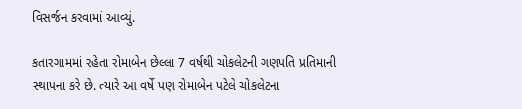વિસર્જન કરવામાં આવ્યું.

કતારગામમાં રહેતા રોમાબેન છેલ્લા 7 વર્ષથી ચોકલેટની ગણપતિ પ્રતિમાની સ્થાપના કરે છે. ત્યારે આ વર્ષે પણ રોમાબેન પટેલે ચોકલેટના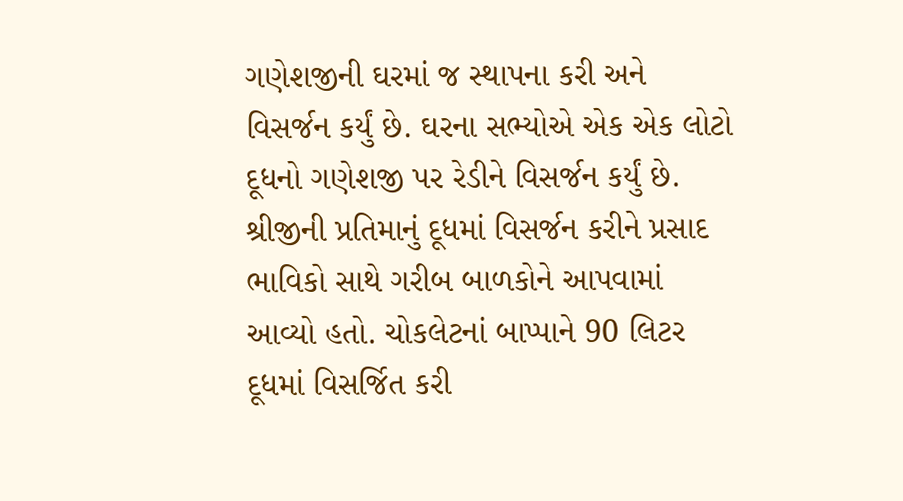ગણેશજીની ઘરમાં જ સ્થાપના કરી અને વિસર્જન કર્યું છે. ઘરના સભ્યોએ એક એક લોટો દૂધનો ગણેશજી પર રેડીને વિસર્જન કર્યું છે. શ્રીજીની પ્રતિમાનું દૂધમાં વિસર્જન કરીને પ્રસાદ ભાવિકો સાથે ગરીબ બાળકોને આપવામાં આવ્યો હતો. ચોકલેટનાં બાપ્પાને 90 લિટર દૂધમાં વિસર્જિત કરી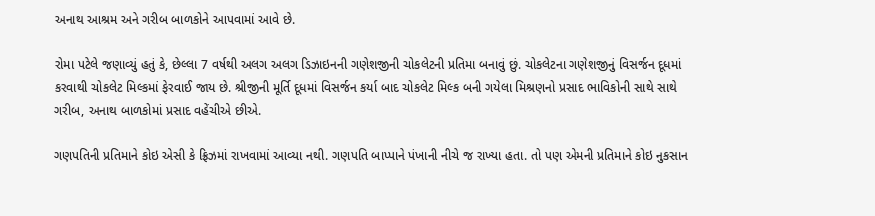અનાથ આશ્રમ અને ગરીબ બાળકોને આપવામાં આવે છે.

રોમા પટેલે જણાવ્યું હતું કે, છેલ્લા 7 વર્ષથી અલગ અલગ ડિઝાઇનની ગણેશજીની ચોકલેટની પ્રતિમા બનાવું છું. ચોકલેટના ગણેશજીનું વિસર્જન દૂધમાં કરવાથી ચોકલેટ મિલ્કમાં ફેરવાઈ જાય છે. શ્રીજીની મૂર્તિ દૂધમાં વિસર્જન કર્યા બાદ ચોકલેટ મિલ્ક બની ગયેલા મિશ્રણનો પ્રસાદ ભાવિકોની સાથે સાથે ગરીબ, અનાથ બાળકોમાં પ્રસાદ વહેંચીએ છીએ.

ગણપતિની પ્રતિમાને કોઇ એસી કે ફ્રિઝમાં રાખવામાં આવ્યા નથી. ગણપતિ બાપ્પાને પંખાની નીચે જ રાખ્યા હતા. તો પણ એમની પ્રતિમાને કોઇ નુકસાન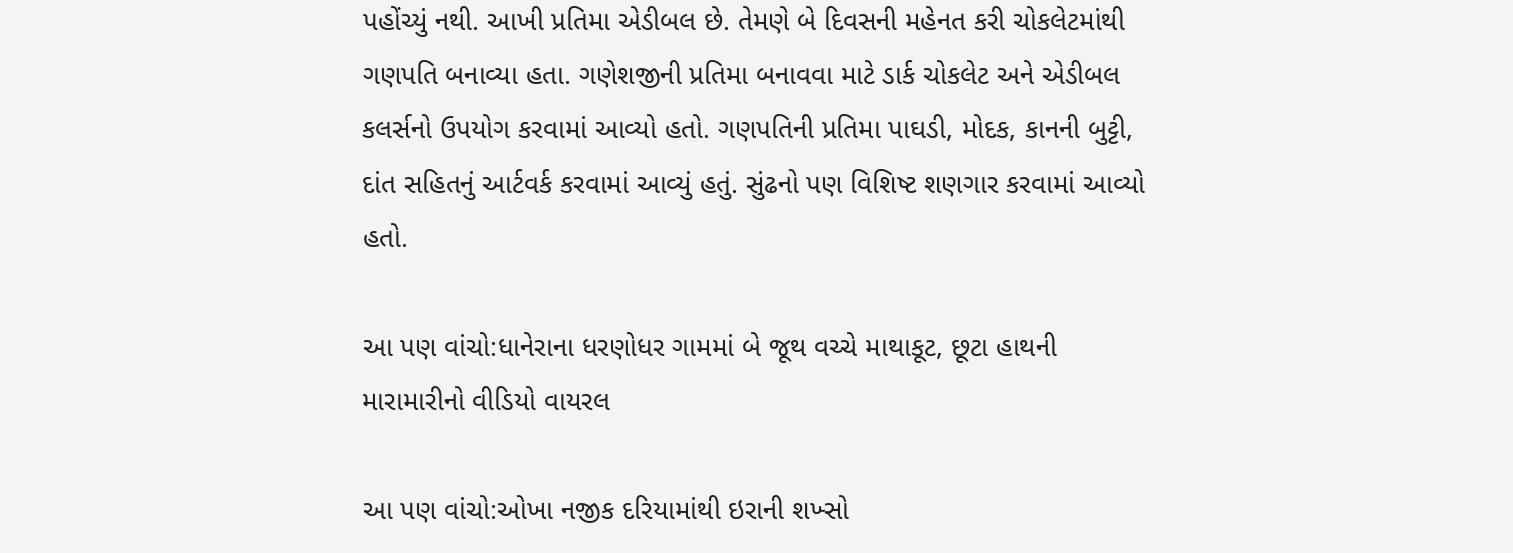પહોંચ્યું નથી. આખી પ્રતિમા એડીબલ છે. તેમણે બે દિવસની મહેનત કરી ચોકલેટમાંથી ગણપતિ બનાવ્યા હતા. ગણેશજીની પ્રતિમા બનાવવા માટે ડાર્ક ચોકલેટ અને એડીબલ કલર્સનો ઉપયોગ કરવામાં આવ્યો હતો. ગણપતિની પ્રતિમા પાઘડી, મોદક, કાનની બુટ્ટી, દાંત સહિતનું આર્ટવર્ક કરવામાં આવ્યું હતું. સુંઢનો પણ વિશિષ્ટ શણગાર કરવામાં આવ્યો હતો.

આ પણ વાંચો:ધાનેરાના ધરણોધર ગામમાં બે જૂથ વચ્ચે માથાકૂટ, છૂટા હાથની મારામારીનો વીડિયો વાયરલ

આ પણ વાંચો:ઓખા નજીક દરિયામાંથી ઇરાની શખ્સો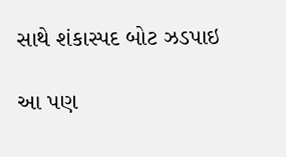સાથે શંકાસ્પદ બોટ ઝડપાઇ

આ પણ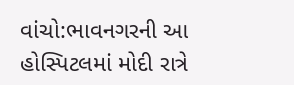વાંચો:ભાવનગરની આ હોસ્પિટલમાં મોદી રાત્રે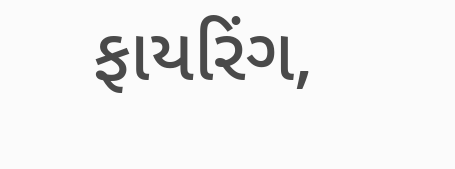ફાયરિંગ,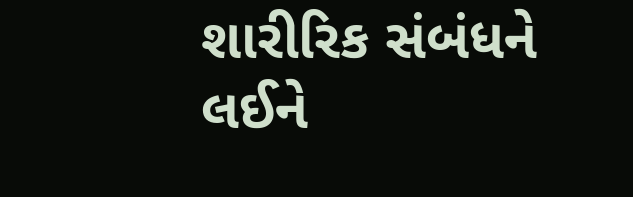શારીરિક સંબંધને લઈને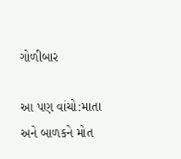ગોળીબાર

આ પણ વાંચો:માતા અને બાળકને મોત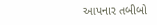આપનાર તબીબો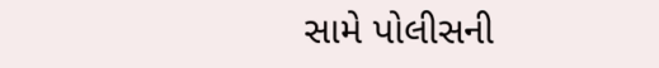સામે પોલીસની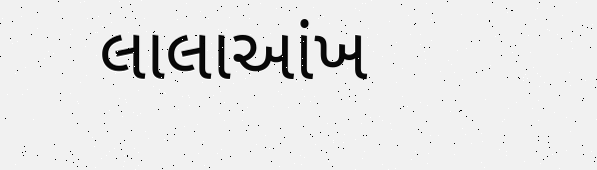લાલાઆંખ